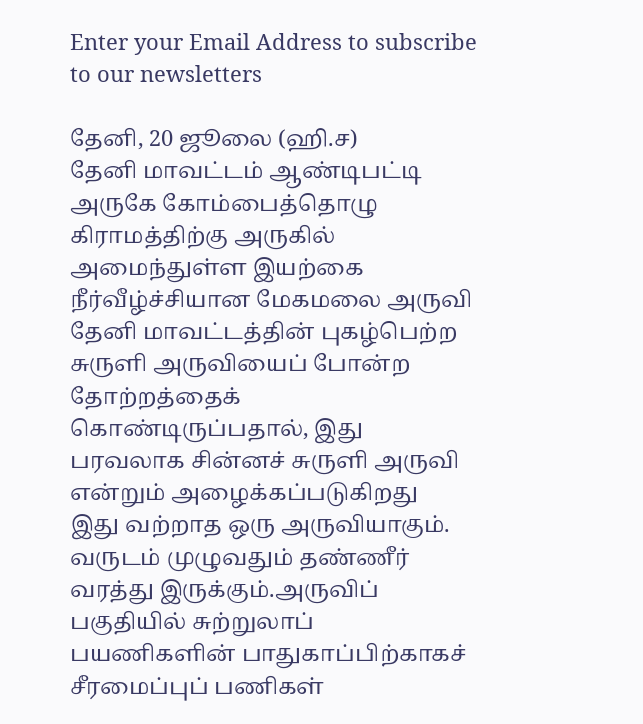Enter your Email Address to subscribe to our newsletters

தேனி, 20 ஜூலை (ஹி.ச)
தேனி மாவட்டம் ஆண்டிபட்டி அருகே கோம்பைத்தொழு கிராமத்திற்கு அருகில் அமைந்துள்ள இயற்கை நீர்வீழ்ச்சியான மேகமலை அருவி தேனி மாவட்டத்தின் புகழ்பெற்ற சுருளி அருவியைப் போன்ற தோற்றத்தைக் கொண்டிருப்பதால், இது பரவலாக சின்னச் சுருளி அருவி என்றும் அழைக்கப்படுகிறது
இது வற்றாத ஒரு அருவியாகும். வருடம் முழுவதும் தண்ணீர் வரத்து இருக்கும்.அருவிப் பகுதியில் சுற்றுலாப் பயணிகளின் பாதுகாப்பிற்காகச் சீரமைப்புப் பணிகள்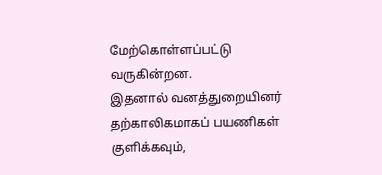மேற்கொள்ளப்பட்டு வருகின்றன.
இதனால் வனத்துறையினர் தற்காலிகமாகப் பயணிகள் குளிக்கவும்,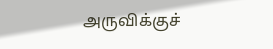அருவிக்குச்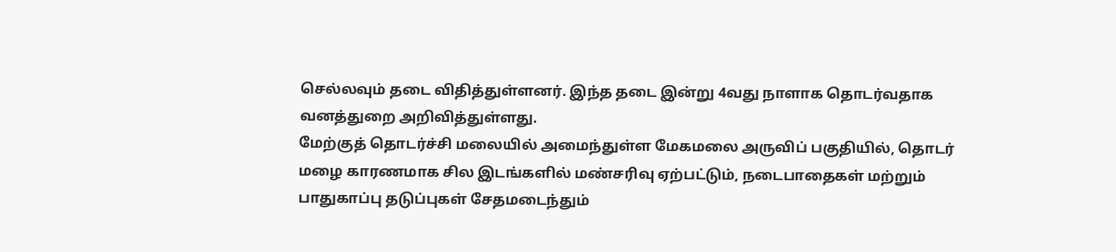செல்லவும் தடை விதித்துள்ளனர். இந்த தடை இன்று 4வது நாளாக தொடர்வதாக வனத்துறை அறிவித்துள்ளது.
மேற்குத் தொடர்ச்சி மலையில் அமைந்துள்ள மேகமலை அருவிப் பகுதியில், தொடர் மழை காரணமாக சில இடங்களில் மண்சரிவு ஏற்பட்டும், நடைபாதைகள் மற்றும் பாதுகாப்பு தடுப்புகள் சேதமடைந்தும்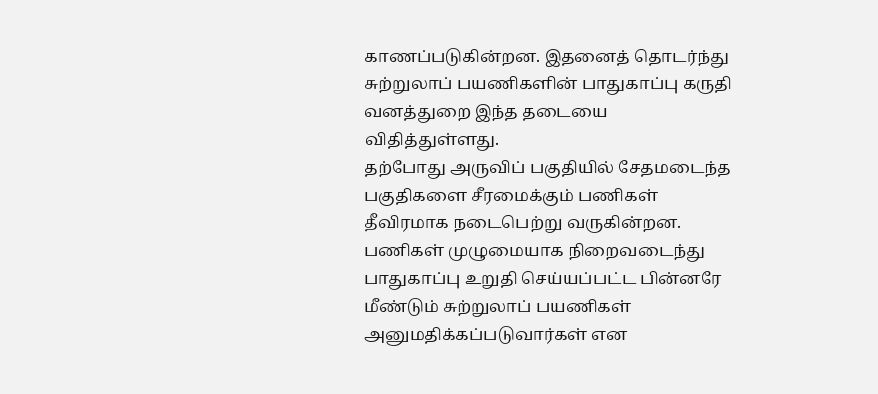காணப்படுகின்றன. இதனைத் தொடர்ந்து சுற்றுலாப் பயணிகளின் பாதுகாப்பு கருதி வனத்துறை இந்த தடையை விதித்துள்ளது.
தற்போது அருவிப் பகுதியில் சேதமடைந்த பகுதிகளை சீரமைக்கும் பணிகள் தீவிரமாக நடைபெற்று வருகின்றன.
பணிகள் முழுமையாக நிறைவடைந்து பாதுகாப்பு உறுதி செய்யப்பட்ட பின்னரே மீண்டும் சுற்றுலாப் பயணிகள் அனுமதிக்கப்படுவார்கள் என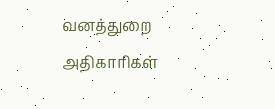வனத்துறை அதிகாரிகள்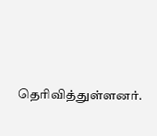தெரிவித்துள்ளனர்.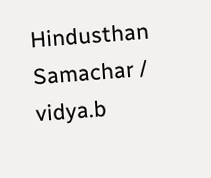Hindusthan Samachar / vidya.b